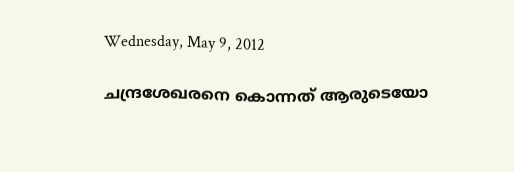Wednesday, May 9, 2012

ചന്ദ്രശേഖരനെ കൊന്നത് ആരുടെയോ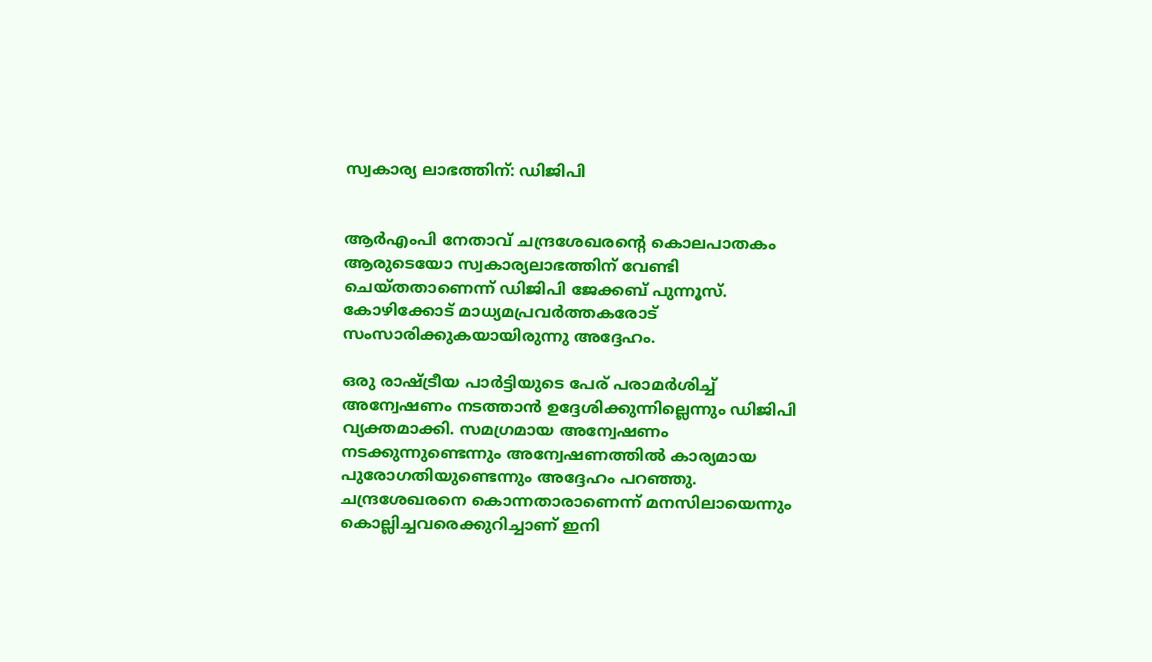സ്വകാര്യ ലാഭത്തിന്: ഡിജിപി


ആര്‍എംപി നേതാവ് ചന്ദ്രശേഖരന്റെ കൊലപാതകം ആരുടെയോ സ്വകാര്യലാഭത്തിന് വേണ്ടി ചെയ്തതാണെന്ന് ഡിജിപി ജേക്കബ് പുന്നൂസ്. കോഴിക്കോട് മാധ്യമപ്രവര്‍ത്തകരോട് സംസാരിക്കുകയായിരുന്നു അദ്ദേഹം.

ഒരു രാഷ്ട്രീയ പാര്‍ട്ടിയുടെ പേര് പരാമര്‍ശിച്ച് അന്വേഷണം നടത്താന്‍ ഉദ്ദേശിക്കുന്നില്ലെന്നും ഡിജിപി വ്യക്തമാക്കി. സമഗ്രമായ അന്വേഷണം നടക്കുന്നുണ്ടെന്നും അന്വേഷണത്തില്‍ കാര്യമായ പുരോഗതിയുണ്ടെന്നും അദ്ദേഹം പറഞ്ഞു. ചന്ദ്രശേഖരനെ കൊന്നതാരാണെന്ന് മനസിലായെന്നും കൊല്ലിച്ചവരെക്കുറിച്ചാണ് ഇനി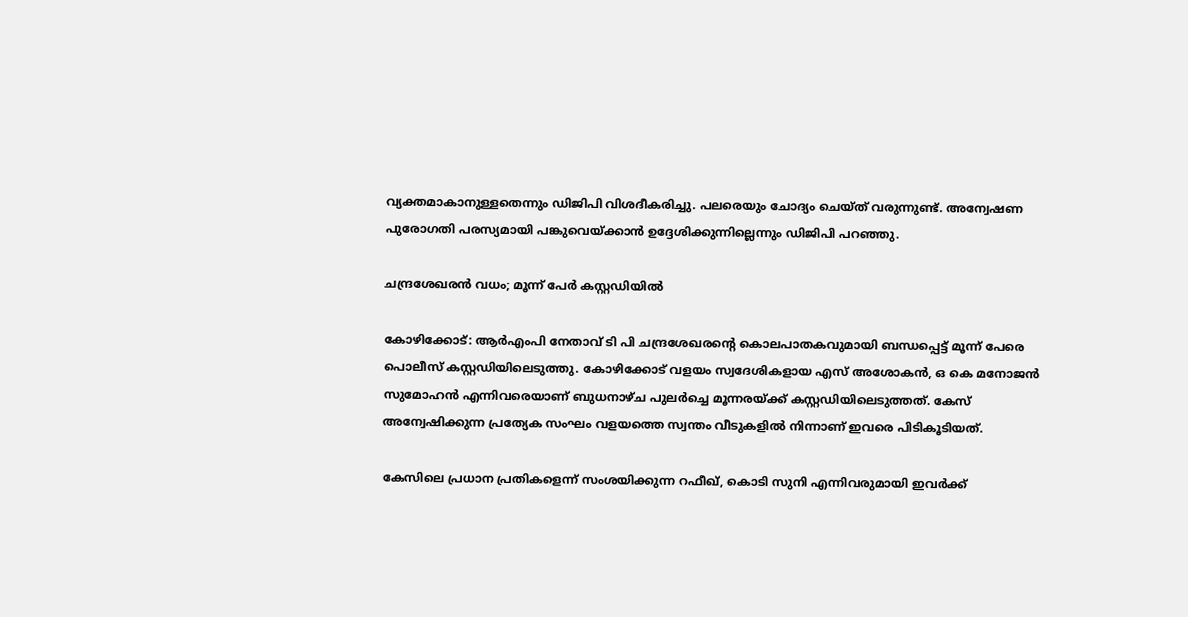വ്യക്തമാകാനുള്ളതെന്നും ഡിജിപി വിശദീകരിച്ചു. പലരെയും ചോദ്യം ചെയ്ത് വരുന്നുണ്ട്. അന്വേഷണ പുരോഗതി പരസ്യമായി പങ്കുവെയ്ക്കാന്‍ ഉദ്ദേശിക്കുന്നില്ലെന്നും ഡിജിപി പറഞ്ഞു.

ചന്ദ്രശേഖരന്‍ വധം; മൂന്ന് പേര്‍ കസ്റ്റഡിയില്‍

കോഴിക്കോട്: ആര്‍എംപി നേതാവ് ടി പി ചന്ദ്രശേഖരന്റെ കൊലപാതകവുമായി ബന്ധപ്പെട്ട് മൂന്ന് പേരെ പൊലീസ് കസ്റ്റഡിയിലെടുത്തു. കോഴിക്കോട് വളയം സ്വദേശികളായ എസ് അശോകന്‍, ഒ കെ മനോജന്‍ സുമോഹന്‍ എന്നിവരെയാണ് ബുധനാഴ്ച പുലര്‍ച്ചെ മൂന്നരയ്ക്ക് കസ്റ്റഡിയിലെടുത്തത്. കേസ് അന്വേഷിക്കുന്ന പ്രത്യേക സംഘം വളയത്തെ സ്വന്തം വീടുകളില്‍ നിന്നാണ് ഇവരെ പിടികൂടിയത്.

കേസിലെ പ്രധാന പ്രതികളെന്ന് സംശയിക്കുന്ന റഫീഖ്, കൊടി സുനി എന്നിവരുമായി ഇവര്‍ക്ക്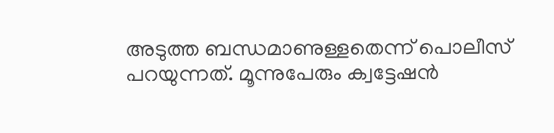അടുത്ത ബന്ധമാണുള്ളതെന്ന് പൊലീസ് പറയുന്നത്. മൂന്നുപേരും ക്വട്ടേഷന്‍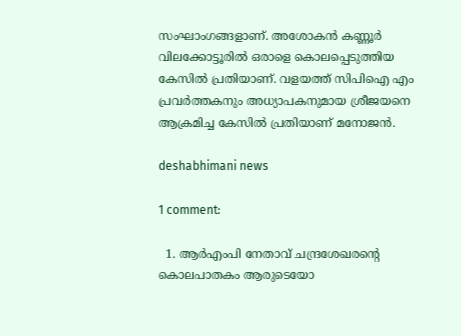സംഘാംഗങ്ങളാണ്. അശോകന്‍ കണ്ണൂര്‍ വിലക്കോട്ടൂരില്‍ ഒരാളെ കൊലപ്പെടുത്തിയ കേസില്‍ പ്രതിയാണ്. വളയത്ത് സിപിഐ എം പ്രവര്‍ത്തകനും അധ്യാപകനുമായ ശ്രീജയനെ ആക്രമിച്ച കേസില്‍ പ്രതിയാണ് മനോജന്‍.

deshabhimani news

1 comment:

  1. ആര്‍എംപി നേതാവ് ചന്ദ്രശേഖരന്റെ കൊലപാതകം ആരുടെയോ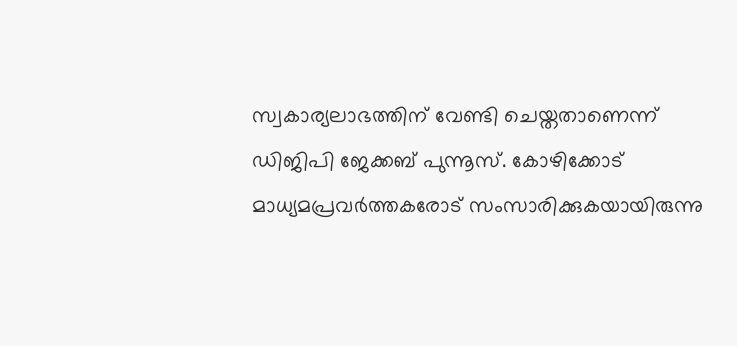സ്വകാര്യലാഭത്തിന് വേണ്ടി ചെയ്തതാണെന്ന് ഡിജിപി ജേക്കബ് പുന്നൂസ്. കോഴിക്കോട് മാധ്യമപ്രവര്‍ത്തകരോട് സംസാരിക്കുകയായിരുന്നു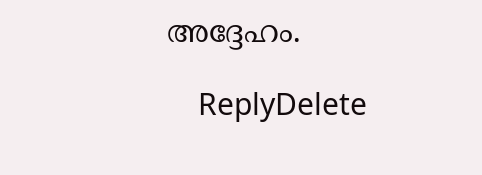അദ്ദേഹം.

    ReplyDelete